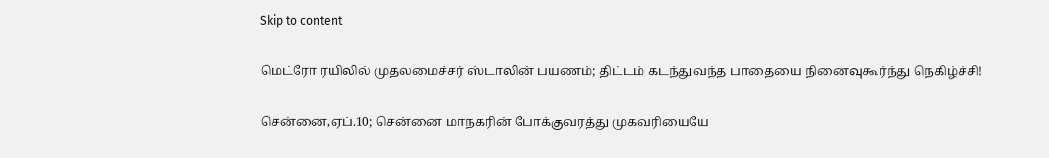Skip to content

மெட்ரோ ரயிலில் முதலமைச்சர் ஸ்டாலின் பயணம்; திட்டம் கடந்துவந்த பாதையை நினைவுகூர்ந்து நெகிழ்ச்சி!

சென்னை,ஏப்.10; சென்னை மாநகரின் போக்குவரத்து முகவரியையே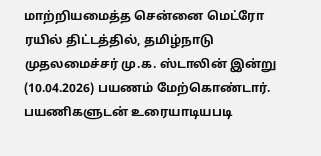மாற்றியமைத்த சென்னை மெட்ரோ ரயில் திட்டத்தில், தமிழ்நாடு முதலமைச்சர் மு.க. ஸ்டாலின் இன்று (10.04.2026) பயணம் மேற்கொண்டார். பயணிகளுடன் உரையாடியபடி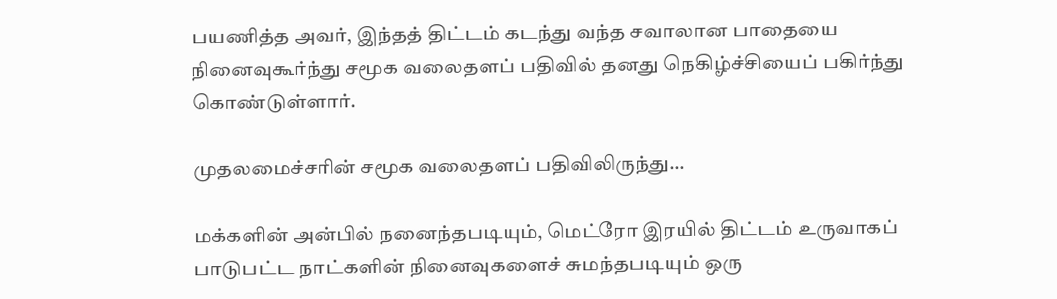பயணித்த அவர், இந்தத் திட்டம் கடந்து வந்த சவாலான பாதையை நினைவுகூர்ந்து சமூக வலைதளப் பதிவில் தனது நெகிழ்ச்சியைப் பகிர்ந்து கொண்டுள்ளார்.

முதலமைச்சரின் சமூக வலைதளப் பதிவிலிருந்து…

மக்களின் அன்பில் நனைந்தபடியும், மெட்ரோ இரயில் திட்டம் உருவாகப் பாடுபட்ட நாட்களின் நினைவுகளைச் சுமந்தபடியும் ஒரு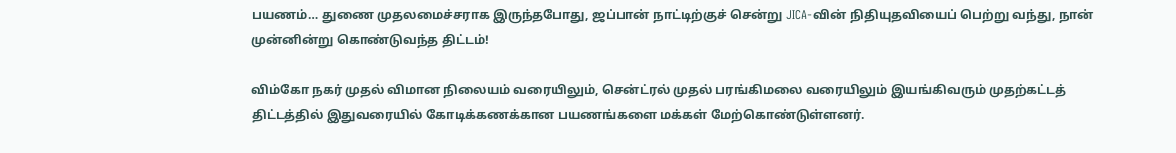பயணம்… துணை முதலமைச்சராக இருந்தபோது, ஜப்பான் நாட்டிற்குச் சென்று JICA-வின் நிதியுதவியைப் பெற்று வந்து, நான் முன்னின்று கொண்டுவந்த திட்டம்!

விம்கோ நகர் முதல் விமான நிலையம் வரையிலும், சென்ட்ரல் முதல் பரங்கிமலை வரையிலும் இயங்கிவரும் முதற்கட்டத் திட்டத்தில் இதுவரையில் கோடிக்கணக்கான பயணங்களை மக்கள் மேற்கொண்டுள்ளனர்.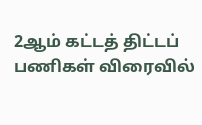2ஆம் கட்டத் திட்டப் பணிகள் விரைவில்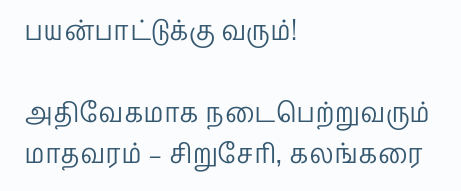பயன்பாட்டுக்கு வரும்!

அதிவேகமாக நடைபெற்றுவரும் மாதவரம் – சிறுசேரி, கலங்கரை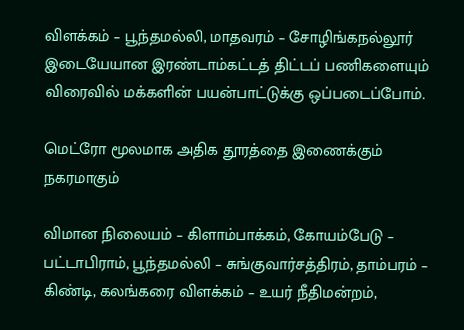விளக்கம் – பூந்தமல்லி, மாதவரம் – சோழிங்கநல்லூர் இடையேயான இரண்டாம்கட்டத் திட்டப் பணிகளையும் விரைவில் மக்களின் பயன்பாட்டுக்கு ஒப்படைப்போம்.

மெட்ரோ மூலமாக அதிக தூரத்தை இணைக்கும் நகரமாகும்

விமான நிலையம் – கிளாம்பாக்கம், கோயம்பேடு – பட்டாபிராம், பூந்தமல்லி – சுங்குவார்சத்திரம், தாம்பரம் – கிண்டி, கலங்கரை விளக்கம் – உயர் நீதிமன்றம்,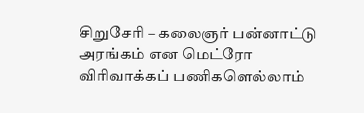சிறுசேரி – கலைஞர் பன்னாட்டு அரங்கம் என மெட்ரோ விரிவாக்கப் பணிகளெல்லாம்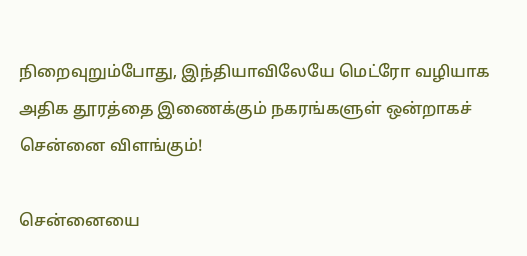நிறைவுறும்போது, இந்தியாவிலேயே மெட்ரோ வழியாக அதிக தூரத்தை இணைக்கும் நகரங்களுள் ஒன்றாகச் சென்னை விளங்கும்!

சென்னையை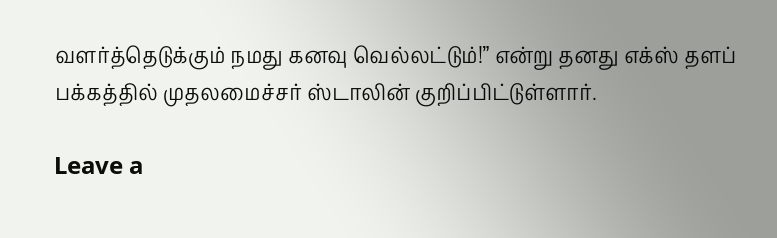வளர்த்தெடுக்கும் நமது கனவு வெல்லட்டும்!” என்று தனது எக்ஸ் தளப் பக்கத்தில் முதலமைச்சர் ஸ்டாலின் குறிப்பிட்டுள்ளார்.

Leave a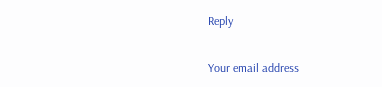Reply

Your email address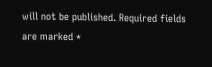will not be published. Required fields are marked *